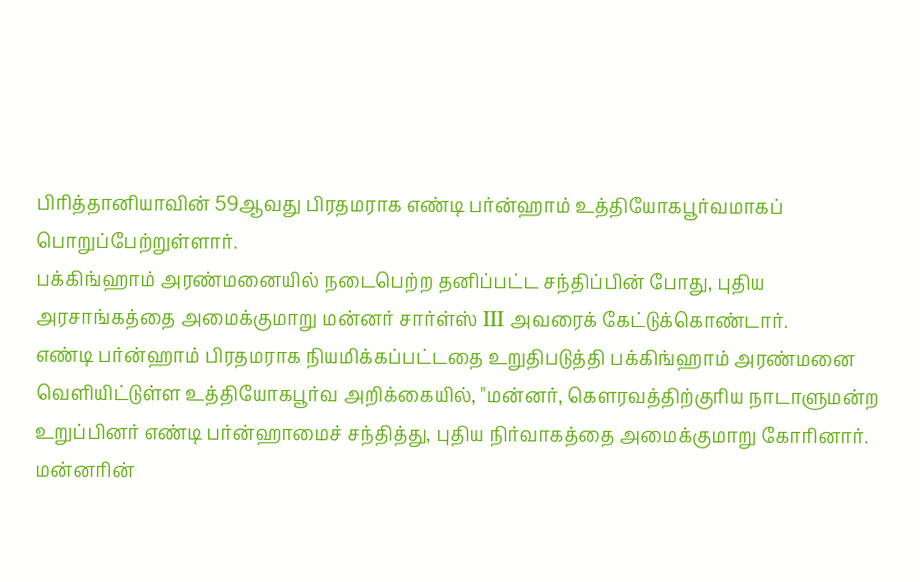பிரித்தானியாவின் 59ஆவது பிரதமராக எண்டி பர்ன்ஹாம் உத்தியோகபூர்வமாகப் பொறுப்பேற்றுள்ளார்.
பக்கிங்ஹாம் அரண்மனையில் நடைபெற்ற தனிப்பட்ட சந்திப்பின் போது, புதிய அரசாங்கத்தை அமைக்குமாறு மன்னர் சார்ள்ஸ் III அவரைக் கேட்டுக்கொண்டார்.
எண்டி பர்ன்ஹாம் பிரதமராக நியமிக்கப்பட்டதை உறுதிபடுத்தி பக்கிங்ஹாம் அரண்மனை வெளியிட்டுள்ள உத்தியோகபூர்வ அறிக்கையில், "மன்னர், கௌரவத்திற்குரிய நாடாளுமன்ற உறுப்பினர் எண்டி பர்ன்ஹாமைச் சந்தித்து, புதிய நிர்வாகத்தை அமைக்குமாறு கோரினார்.
மன்னரின்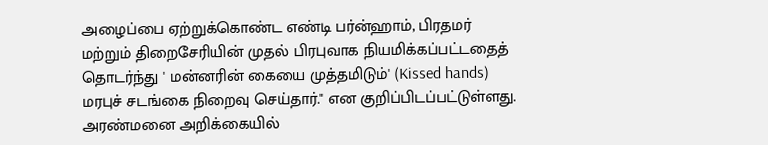அழைப்பை ஏற்றுக்கொண்ட எண்டி பர்ன்ஹாம், பிரதமர் மற்றும் திறைசேரியின் முதல் பிரபுவாக நியமிக்கப்பட்டதைத் தொடர்ந்து ' மன்னரின் கையை முத்தமிடும்' (Kissed hands) மரபுச் சடங்கை நிறைவு செய்தார்." என குறிப்பிடப்பட்டுள்ளது.
அரண்மனை அறிக்கையில்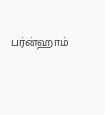பர்ன்ஹாம்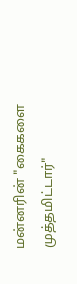மன்னரின் "கைகளை முத்தமிட்டார்"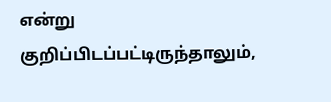என்று குறிப்பிடப்பட்டிருந்தாலும்,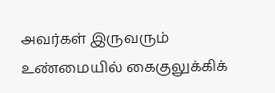அவர்கள் இருவரும் உண்மையில் கைகுலுக்கிக்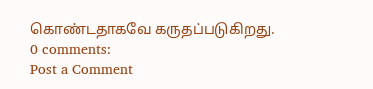கொண்டதாகவே கருதப்படுகிறது.
0 comments:
Post a Comment